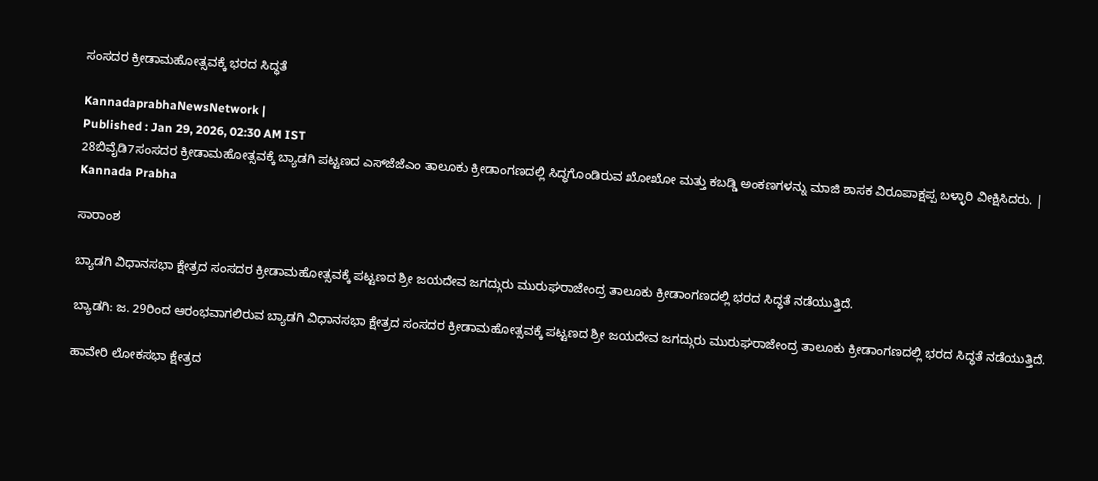ಸಂಸದರ ಕ್ರೀಡಾಮಹೋತ್ಸವಕ್ಕೆ ಭರದ ಸಿದ್ಧತೆ

KannadaprabhaNewsNetwork |
Published : Jan 29, 2026, 02:30 AM IST
28ಬಿವೈಡಿ7ಸಂಸದರ ಕ್ರೀಡಾಮಹೋತ್ಸವಕ್ಕೆ ಬ್ಯಾಡಗಿ ಪಟ್ಟಣದ ಎಸ್‌ಜೆಜೆಎಂ ತಾಲೂಕು ಕ್ರೀಡಾಂಗಣದಲ್ಲಿ ಸಿದ್ಧಗೊಂಡಿರುವ ಖೋಖೋ ಮತ್ತು ಕಬಡ್ಡಿ ಅಂಕಣಗಳನ್ನು ಮಾಜಿ ಶಾಸಕ ವಿರೂಪಾಕ್ಷಪ್ಪ ಬಳ್ಳಾರಿ ವೀಕ್ಷಿಸಿದರು. | Kannada Prabha

ಸಾರಾಂಶ

ಬ್ಯಾಡಗಿ ವಿಧಾನಸಭಾ ಕ್ಷೇತ್ರದ ಸಂಸದರ ಕ್ರೀಡಾಮಹೋತ್ಸವಕ್ಕೆ ಪಟ್ಟಣದ ಶ್ರೀ ಜಯದೇವ ಜಗದ್ಗುರು ಮುರುಘರಾಜೇಂದ್ರ ತಾಲೂಕು ಕ್ರೀಡಾಂಗಣದಲ್ಲಿ ಭರದ ಸಿದ್ಧತೆ ನಡೆಯುತ್ತಿದೆ.

ಬ್ಯಾಡಗಿ: ಜ. 29ರಿಂದ ಆರಂಭವಾಗಲಿರುವ ಬ್ಯಾಡಗಿ ವಿಧಾನಸಭಾ ಕ್ಷೇತ್ರದ ಸಂಸದರ ಕ್ರೀಡಾಮಹೋತ್ಸವಕ್ಕೆ ಪಟ್ಟಣದ ಶ್ರೀ ಜಯದೇವ ಜಗದ್ಗುರು ಮುರುಘರಾಜೇಂದ್ರ ತಾಲೂಕು ಕ್ರೀಡಾಂಗಣದಲ್ಲಿ ಭರದ ಸಿದ್ಧತೆ ನಡೆಯುತ್ತಿದೆ.

ಹಾವೇರಿ ಲೋಕಸಭಾ ಕ್ಷೇತ್ರದ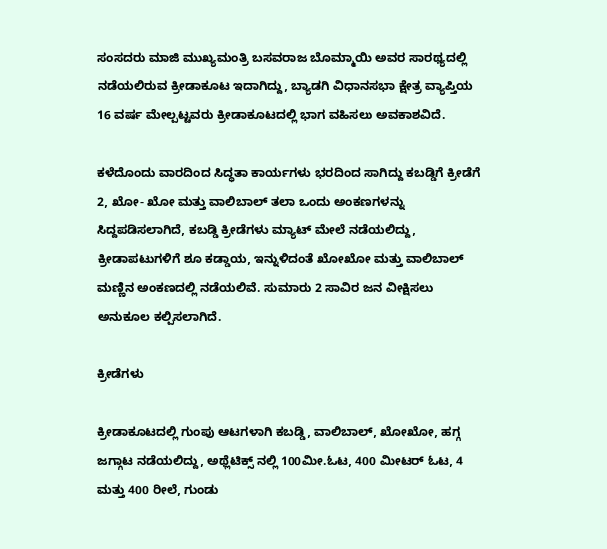ಸಂಸದರು ಮಾಜಿ ಮುಖ್ಯಮಂತ್ರಿ ಬಸವರಾಜ ಬೊಮ್ಮಾಯಿ ಅವರ ಸಾರಥ್ಯದಲ್ಲಿ ನಡೆಯಲಿರುವ ಕ್ರೀಡಾಕೂಟ ಇದಾಗಿದ್ದು, ಬ್ಯಾಡಗಿ ವಿಧಾನಸಭಾ ಕ್ಷೇತ್ರ ವ್ಯಾಪ್ತಿಯ 16 ವರ್ಷ ಮೇಲ್ಪಟ್ಟವರು ಕ್ರೀಡಾಕೂಟದಲ್ಲಿ ಭಾಗ ವಹಿಸಲು ಅವಕಾಶವಿದೆ.

ಕಳೆದೊಂದು ವಾರದಿಂದ ಸಿದ್ಧತಾ ಕಾರ್ಯಗಳು ಭರದಿಂದ ಸಾಗಿದ್ದು ಕಬಡ್ಡಿಗೆ ಕ್ರೀಡೆಗೆ 2, ಖೋ- ಖೋ ಮತ್ತು ವಾಲಿಬಾಲ್ ತಲಾ ಒಂದು ಅಂಕಣಗಳನ್ನು ಸಿದ್ದಪಡಿಸಲಾಗಿದೆ, ಕಬಡ್ಡಿ ಕ್ರೀಡೆಗಳು ಮ್ಯಾಟ್ ಮೇಲೆ ನಡೆಯಲಿದ್ದು, ಕ್ರೀಡಾಪಟುಗಳಿಗೆ ಶೂ ಕಡ್ಡಾಯ, ಇನ್ನುಳಿದಂತೆ ಖೋಖೋ ಮತ್ತು ವಾಲಿಬಾಲ್ ಮಣ್ಣಿನ ಅಂಕಣದಲ್ಲಿ ನಡೆಯಲಿವೆ. ಸುಮಾರು 2 ಸಾವಿರ ಜನ ವೀಕ್ಷಿಸಲು ಅನುಕೂಲ ಕಲ್ಪಿಸಲಾಗಿದೆ.

ಕ್ರೀಡೆಗಳು

ಕ್ರೀಡಾಕೂಟದಲ್ಲಿ ಗುಂಪು ಆಟಗಳಾಗಿ ಕಬಡ್ಡಿ, ವಾಲಿಬಾಲ್, ಖೋಖೋ, ಹಗ್ಗ ಜಗ್ಗಾಟ ನಡೆಯಲಿದ್ದು, ಅಥ್ಲೆಟಿಕ್ಸ್ ನಲ್ಲಿ 100ಮೀ.ಓಟ, 400 ಮೀಟರ್ ಓಟ, 4 ಮತ್ತು 400 ರೀಲೆ, ಗುಂಡು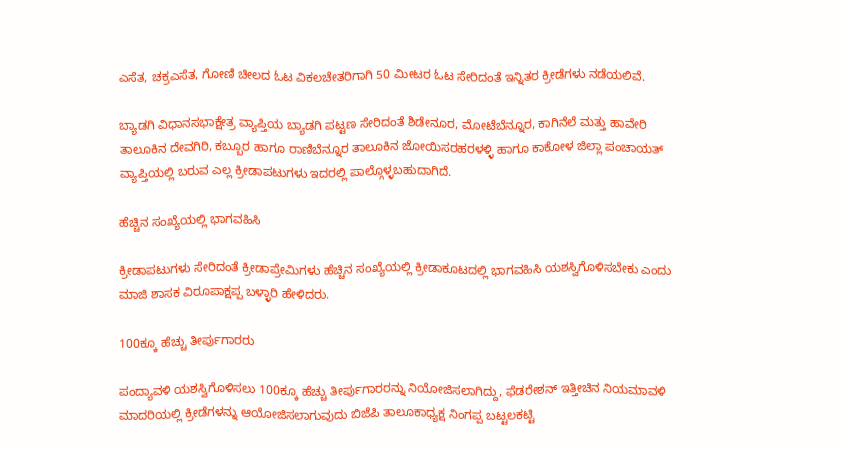ಎಸೆತ, ಚಕ್ರಎಸೆತ, ಗೋಣಿ ಚೀಲದ ಓಟ ವಿಕಲಚೇತರಿಗಾಗಿ 50 ಮೀಟರ ಓಟ ಸೇರಿದಂತೆ ಇನ್ನಿತರ ಕ್ರೀಡೆಗಳು ನಡೆಯಲಿವೆ.

ಬ್ಯಾಡಗಿ ವಿಧಾನಸಭಾಕ್ಷೇತ್ರ ವ್ಯಾಪ್ತಿಯ ಬ್ಯಾಡಗಿ ಪಟ್ಟಣ ಸೇರಿದಂತೆ ಶಿಡೇನೂರ, ಮೋಟೆಬೆನ್ನೂರ, ಕಾಗಿನೆಲೆ ಮತ್ತು ಹಾವೇರಿ ತಾಲೂಕಿನ ದೇವಗಿರಿ, ಕಬ್ಬೂರ ಹಾಗೂ ರಾಣಿಬೆನ್ನೂರ ತಾಲೂಕಿನ ಜೋಯಿಸರಹರಳಳ್ಳಿ ಹಾಗೂ ಕಾಕೋಳ ಜಿಲ್ಲಾ ಪಂಚಾಯತ್ ವ್ಯಾಪ್ತಿಯಲ್ಲಿ ಬರುವ ಎಲ್ಲ ಕ್ರೀಡಾಪಟುಗಳು ಇದರಲ್ಲಿ ಪಾಲ್ಗೊಳ್ಳಬಹುದಾಗಿದೆ.

ಹೆಚ್ಚಿನ ಸಂಖ್ಯೆಯಲ್ಲಿ ಭಾಗವಹಿಸಿ

ಕ್ರೀಡಾಪಟುಗಳು ಸೇರಿದಂತೆ ಕ್ರೀಡಾಪ್ರೇಮಿಗಳು ಹೆಚ್ಚಿನ ಸಂಖ್ಯೆಯಲ್ಲಿ ಕ್ರೀಡಾಕೂಟದಲ್ಲಿ ಭಾಗವಹಿಸಿ ಯಶಸ್ವಿಗೊಳಿಸಬೇಕು ಎಂದು ಮಾಜಿ ಶಾಸಕ ವಿರೂಪಾಕ್ಷಪ್ಪ ಬಳ್ಳಾರಿ ಹೇಳಿದರು.

100ಕ್ಕೂ ಹೆಚ್ಚು ತೀರ್ಪುಗಾರರು

ಪಂದ್ಯಾವಳಿ ಯಶಸ್ವಿಗೊಳಿಸಲು 100ಕ್ಕೂ ಹೆಚ್ಚು ತೀರ್ಪುಗಾರರನ್ನು ನಿಯೋಜಿಸಲಾಗಿದ್ದು, ಫೆಡರೇಶನ್ ಇತ್ತೀಚಿನ ನಿಯಮಾವಳಿ ಮಾದರಿಯಲ್ಲಿ ಕ್ರೀಡೆಗಳನ್ನು ಆಯೋಜಿಸಲಾಗುವುದು ಬಿಜೆಪಿ ತಾಲೂಕಾಧ್ಯಕ್ಷ ನಿಂಗಪ್ಪ ಬಟ್ಟಲಕಟ್ಟಿ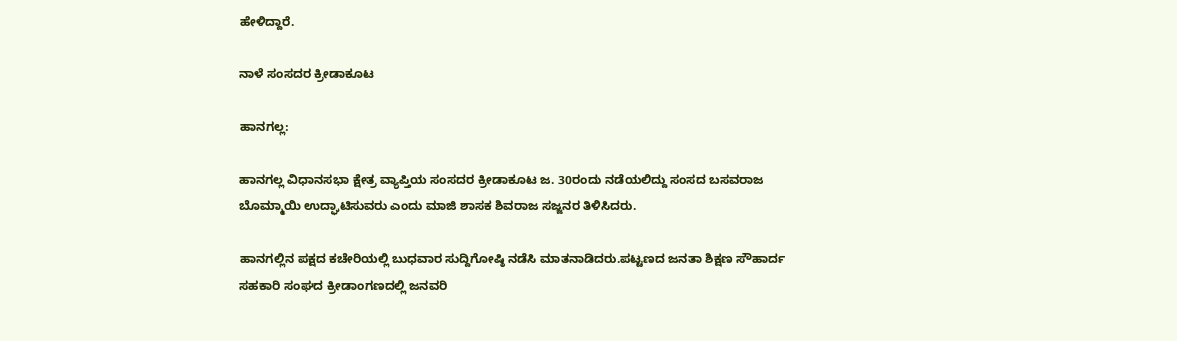ಹೇಳಿದ್ದಾರೆ.

ನಾಳೆ ಸಂಸದರ ಕ್ರೀಡಾಕೂಟ

ಹಾನಗಲ್ಲ:

ಹಾನಗಲ್ಲ ವಿಧಾನಸಭಾ ಕ್ಷೇತ್ರ ವ್ಯಾಪ್ತಿಯ ಸಂಸದರ ಕ್ರೀಡಾಕೂಟ ಜ. 30ರಂದು ನಡೆಯಲಿದ್ದು ಸಂಸದ ಬಸವರಾಜ ಬೊಮ್ಮಾಯಿ ಉದ್ಘಾಟಿಸುವರು ಎಂದು ಮಾಜಿ ಶಾಸಕ ಶಿವರಾಜ ಸಜ್ಜನರ ತಿಳಿಸಿದರು.

ಹಾನಗಲ್ಲಿನ ಪಕ್ಷದ ಕಚೇರಿಯಲ್ಲಿ ಬುಧವಾರ ಸುದ್ದಿಗೋಷ್ಠಿ ನಡೆಸಿ ಮಾತನಾಡಿದರು.ಪಟ್ಟಣದ ಜನತಾ ಶಿಕ್ಷಣ ಸೌಹಾರ್ದ ಸಹಕಾರಿ ಸಂಘದ ಕ್ರೀಡಾಂಗಣದಲ್ಲಿ ಜನವರಿ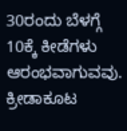30ರಂದು ಬೆಳಗ್ಗೆ 10ಕ್ಕೆ ಕೀಡೆಗಳು ಆರಂಭವಾಗುವವು. ಕ್ರೀಡಾಕೂಟ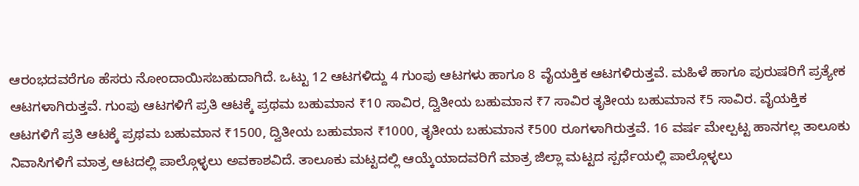ಆರಂಭದವರೆಗೂ ಹೆಸರು ನೋಂದಾಯಿಸಬಹುದಾಗಿದೆ. ಒಟ್ಟು 12 ಆಟಗಳಿದ್ದು 4 ಗುಂಪು ಆಟಗಳು ಹಾಗೂ 8 ವೈಯಕ್ತಿಕ ಆಟಗಳಿರುತ್ತವೆ. ಮಹಿಳೆ ಹಾಗೂ ಪುರುಷರಿಗೆ ಪ್ರತ್ಯೇಕ ಆಟಗಳಾಗಿರುತ್ತವೆ. ಗುಂಪು ಆಟಗಳಿಗೆ ಪ್ರತಿ ಆಟಕ್ಕೆ ಪ್ರಥಮ ಬಹುಮಾನ ₹10 ಸಾವಿರ, ದ್ವಿತೀಯ ಬಹುಮಾನ ₹7 ಸಾವಿರ ತೃತೀಯ ಬಹುಮಾನ ₹5 ಸಾವಿರ. ವೈಯಕ್ತಿಕ ಆಟಗಳಿಗೆ ಪ್ರತಿ ಆಟಕ್ಕೆ ಪ್ರಥಮ ಬಹುಮಾನ ₹1500, ದ್ವಿತೀಯ ಬಹುಮಾನ ₹1000, ತೃತೀಯ ಬಹುಮಾನ ₹500 ರೂಗಳಾಗಿರುತ್ತವೆ. 16 ವರ್ಷ ಮೇಲ್ಪಟ್ಟ ಹಾನಗಲ್ಲ ತಾಲೂಕು ನಿವಾಸಿಗಳಿಗೆ ಮಾತ್ರ ಆಟದಲ್ಲಿ ಪಾಲ್ಗೊಳ್ಳಲು ಅವಕಾಶವಿದೆ. ತಾಲೂಕು ಮಟ್ಟದಲ್ಲಿ ಆಯ್ಕೆಯಾದವರಿಗೆ ಮಾತ್ರ ಜಿಲ್ಲಾ ಮಟ್ಟದ ಸ್ಪರ್ಧೆಯಲ್ಲಿ ಪಾಲ್ಗೊಳ್ಳಲು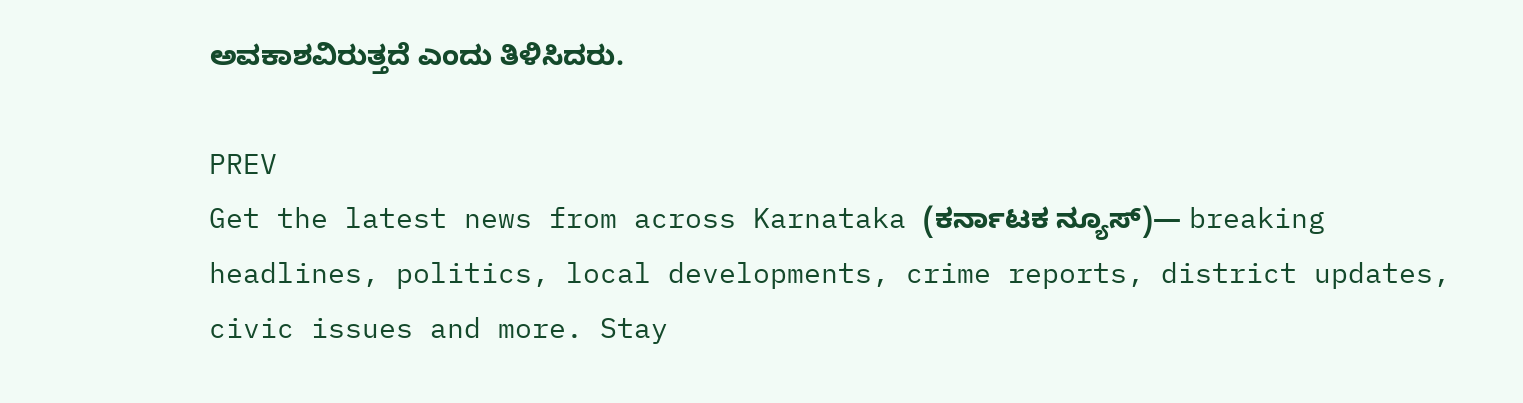ಅವಕಾಶವಿರುತ್ತದೆ ಎಂದು ತಿಳಿಸಿದರು.

PREV
Get the latest news from across Karnataka (ಕರ್ನಾಟಕ ನ್ಯೂಸ್)— breaking headlines, politics, local developments, crime reports, district updates, civic issues and more. Stay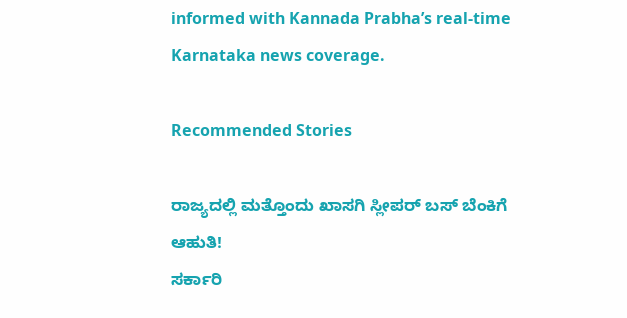informed with Kannada Prabha’s real‑time Karnataka news coverage.

Recommended Stories

ರಾಜ್ಯದಲ್ಲಿ ಮತ್ತೊಂದು ಖಾಸಗಿ ಸ್ಲೀಪರ್‌ ಬಸ್‌ ಬೆಂಕಿಗೆ ಆಹುತಿ!
ಸರ್ಕಾರಿ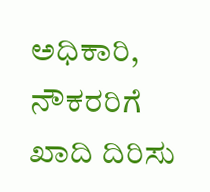ಅಧಿಕಾರಿ, ನೌಕರರಿಗೆ ಖಾದಿ ದಿರಿಸು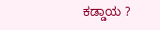ಕಡ್ಡಾಯ ?